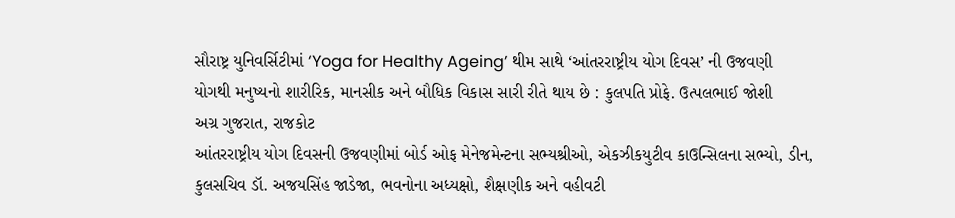સૌરાષ્ટ્ર યુનિવર્સિટીમાં ‘Yoga for Healthy Ageing’ થીમ સાથે ‘આંતરરાષ્ટ્રીય યોગ દિવસ’ ની ઉજવણી
યોગથી મનુષ્યનો શારીરિક, માનસીક અને બૌધિક વિકાસ સારી રીતે થાય છે : કુલપતિ પ્રોફે. ઉત્પલભાઈ જોશી
અગ્ર ગુજરાત, રાજકોટ
આંતરરાષ્ટ્રીય યોગ દિવસની ઉજવણીમાં બોર્ડ ઓફ મેનેજમેન્ટના સભ્યશ્રીઓ, એકઝીકયુટીવ કાઉન્સિલના સભ્યો, ડીન, કુલસચિવ ડૉ. અજયસિંહ જાડેજા, ભવનોના અધ્યક્ષો, શૈક્ષણીક અને વહીવટી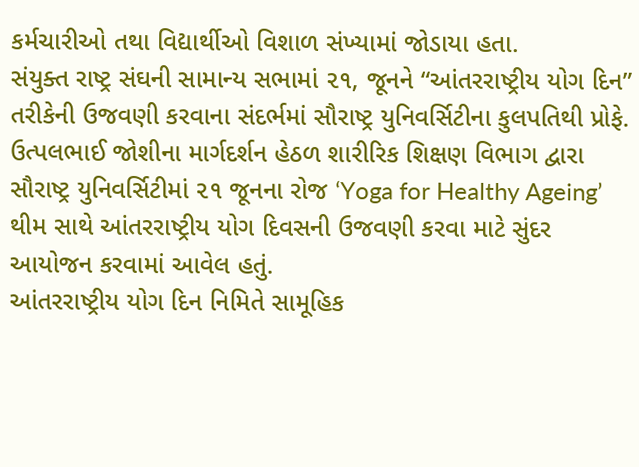કર્મચારીઓ તથા વિદ્યાર્થીઓ વિશાળ સંખ્યામાં જોડાયા હતા.
સંયુક્ત રાષ્ટ્ર સંઘની સામાન્ય સભામાં ૨૧, જૂનને “આંતરરાષ્ટ્રીય યોગ દિન” તરીકેની ઉજવણી કરવાના સંદર્ભમાં સૌરાષ્ટ્ર યુનિવર્સિટીના કુલપતિથી પ્રોફે. ઉત્પલભાઈ જોશીના માર્ગદર્શન હેઠળ શારીરિક શિક્ષણ વિભાગ દ્વારા સૌરાષ્ટ્ર યુનિવર્સિટીમાં ૨૧ જૂનના રોજ ‘Yoga for Healthy Ageing’ થીમ સાથે આંતરરાષ્ટ્રીય યોગ દિવસની ઉજવણી કરવા માટે સુંદર આયોજન કરવામાં આવેલ હતું.
આંતરરાષ્ટ્રીય યોગ દિન નિમિતે સામૂહિક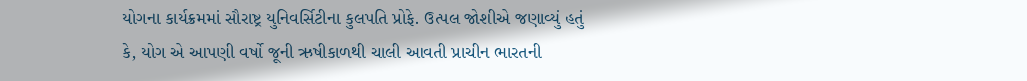યોગના કાર્યક્રમમાં સૌરાષ્ટ્ર યુનિવર્સિટીના કુલપતિ પ્રોફે. ઉત્પલ જોશીએ જણાવ્યું હતું કે, યોગ એ આપણી વર્ષો જૂની ઋષીકાળથી ચાલી આવતી પ્રાચીન ભારતની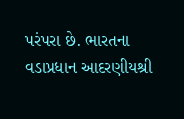પરંપરા છે. ભારતના વડાપ્રધાન આદરણીયશ્રી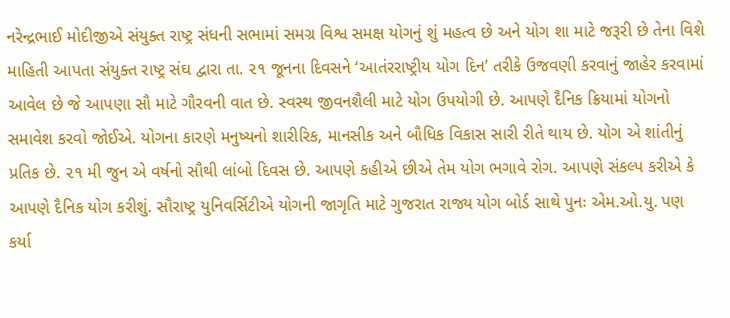નરેન્દ્રભાઈ મોદીજીએ સંયુક્ત રાષ્ટ્ર સંધની સભામાં સમગ્ર વિશ્વ સમક્ષ યોગનું શું મહત્વ છે અને યોગ શા માટે જરૂરી છે તેના વિશે માહિતી આપતા સંયુક્ત રાષ્ટ્ર સંઘ દ્વારા તા. ૨૧ જૂનના દિવસને ‘આતંરરાષ્ટ્રીય યોગ દિન’ તરીકે ઉજવણી કરવાનું જાહેર કરવામાં આવેલ છે જે આપણા સૌ માટે ગૌરવની વાત છે. સ્વસ્થ જીવનશૈલી માટે યોગ ઉપયોગી છે. આપણે દૈનિક ક્રિયામાં યોગનો સમાવેશ કરવો જોઈએ. યોગના કારણે મનુષ્યનો શારીરિક, માનસીક અને બૌધિક વિકાસ સારી રીતે થાય છે. યોગ એ શાંતીનું પ્રતિક છે. ૨૧ મી જુન એ વર્ષનો સૌથી લાંબો દિવસ છે. આપણે કહીએ છીએ તેમ યોગ ભગાવે રોગ. આપણે સંકલ્પ કરીએ કે આપણે દૈનિક યોગ કરીશું. સૌરાષ્ટ્ર યુનિવર્સિટીએ યોગની જાગૃતિ માટે ગુજરાત રાજ્ય યોગ બોર્ડ સાથે પુનઃ એમ.ઓ.યુ. પણ કર્યા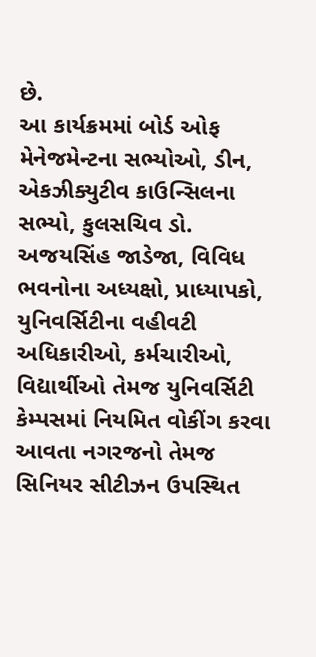છે.
આ કાર્યક્રમમાં બોર્ડ ઓફ મેનેજમેન્ટના સભ્યોઓ, ડીન, એકઝીક્યુટીવ કાઉન્સિલના સભ્યો, કુલસચિવ ડો. અજયસિંહ જાડેજા, વિવિધ ભવનોના અધ્યક્ષો, પ્રાધ્યાપકો, યુનિવર્સિટીના વહીવટી અધિકારીઓ, કર્મચારીઓ, વિદ્યાર્થીઓ તેમજ યુનિવર્સિટી કેમ્પસમાં નિયમિત વોકીંગ કરવા આવતા નગરજનો તેમજ સિનિયર સીટીઝન ઉપસ્થિત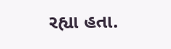રહ્યા હતા.